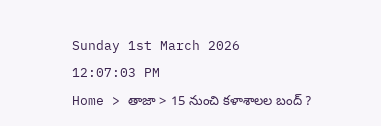Sunday 1st March 2026
12:07:03 PM
Home > తాజా > 15 నుంచి కళాశాలల బంద్ ?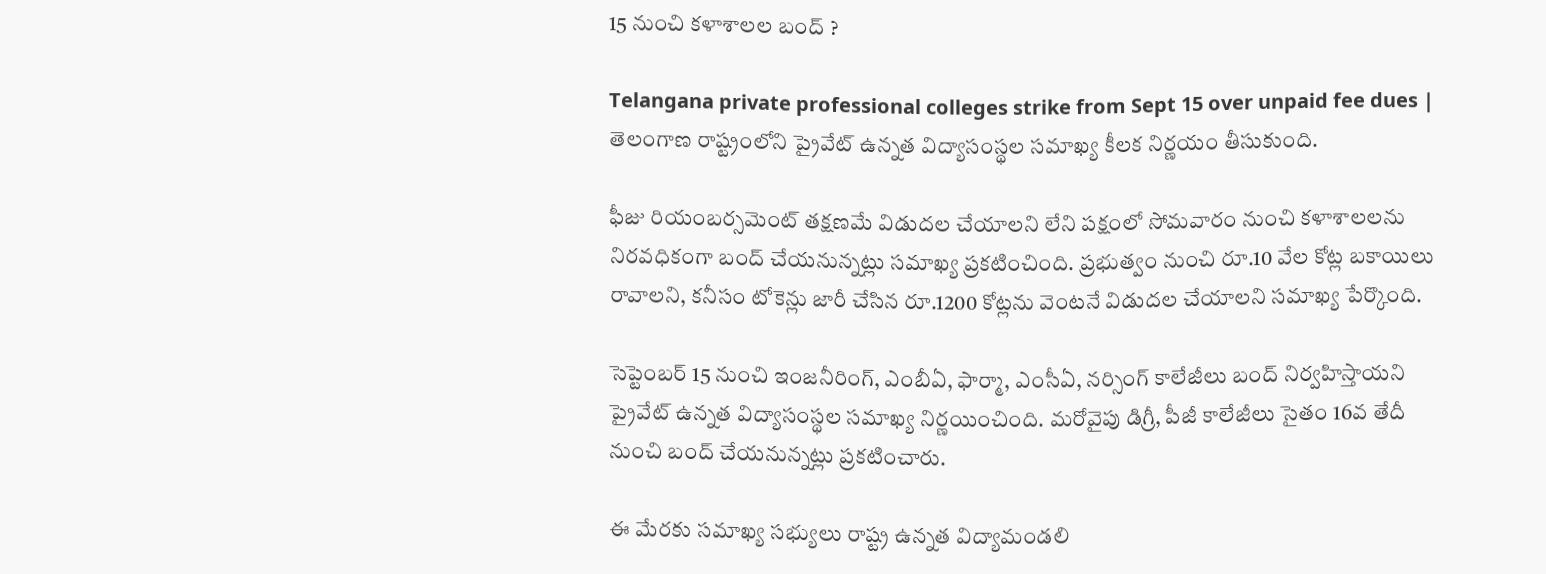15 నుంచి కళాశాలల బంద్ ?

Telangana private professional colleges strike from Sept 15 over unpaid fee dues | తెలంగాణ రాష్ట్రంలోని ప్రైవేట్ ఉన్నత విద్యాసంస్థల సమాఖ్య కీలక నిర్ణయం తీసుకుంది.

ఫీజు రియంబర్సమెంట్ తక్షణమే విడుదల చేయాలని లేని పక్షంలో సోమవారం నుంచి కళాశాలలను నిరవధికంగా బంద్ చేయనున్నట్లు సమాఖ్య ప్రకటించింది. ప్రభుత్వం నుంచి రూ.10 వేల కోట్ల బకాయిలు రావాలని, కనీసం టోకెన్లు జారీ చేసిన రూ.1200 కోట్లను వెంటనే విడుదల చేయాలని సమాఖ్య పేర్కొంది.

సెప్టెంబర్ 15 నుంచి ఇంజనీరింగ్, ఎంబీఏ, ఫార్మా, ఎంసీఏ, నర్సింగ్ కాలేజీలు బంద్ నిర్వహిస్తాయని ప్రైవేట్ ఉన్నత విద్యాసంస్థల సమాఖ్య నిర్ణయించింది. మరోవైపు డిగ్రీ, పీజీ కాలేజీలు సైతం 16వ తేదీ నుంచి బంద్ చేయనున్నట్లు ప్రకటించారు.

ఈ మేరకు సమాఖ్య సభ్యులు రాష్ట్ర ఉన్నత విద్యామండలి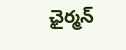ఛైర్మన్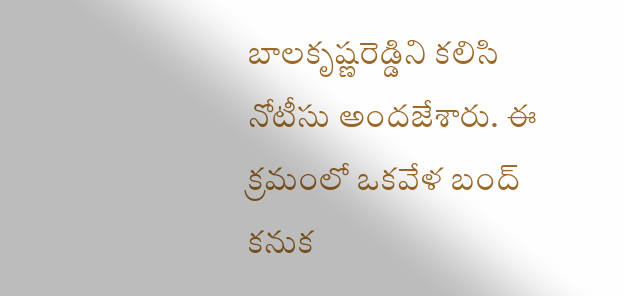బాలకృష్ణరెడ్డిని కలిసి నోటీసు అందజేశారు. ఈ క్రమంలో ఒకవేళ బంద్ కనుక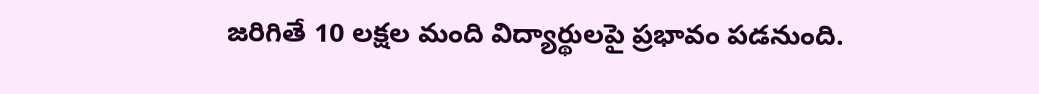జరిగితే 10 లక్షల మంది విద్యార్థులపై ప్రభావం పడనుంది.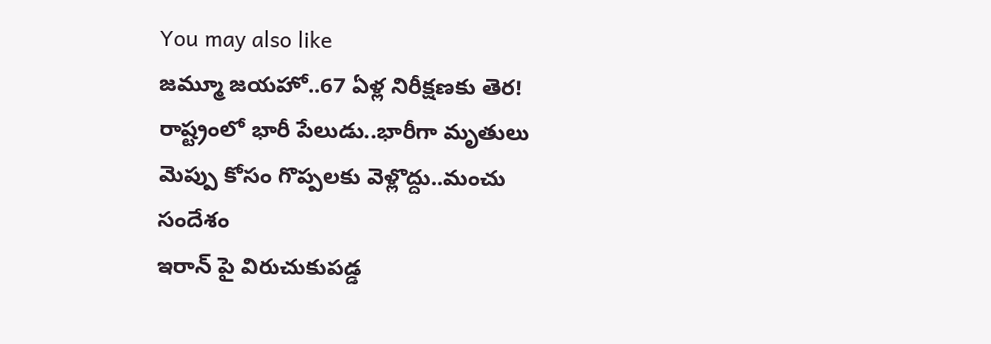You may also like
జమ్మూ జయహో..67 ఏళ్ల నిరీక్షణకు తెర!
రాష్ట్రంలో భారీ పేలుడు..భారీగా మృతులు
మెప్పు కోసం గొప్పలకు వెళ్లొద్దు..మంచు సందేశం
ఇరాన్ పై విరుచుకుపడ్డ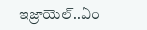ఇజ్రాయెల్..ఏం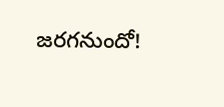జరగనుందో!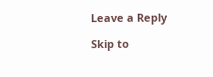Leave a Reply

Skip to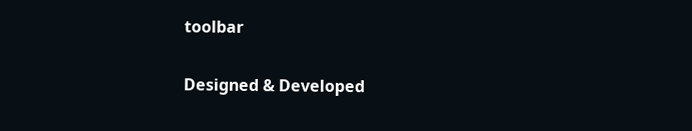toolbar

Designed & Developed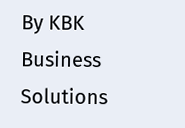By KBK Business Solutions